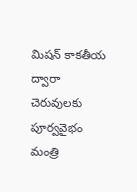మిషన్ కాకతీయ ద్వారా చెరువులకు పూర్వవైభం మంత్రి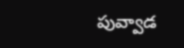పువ్వాడ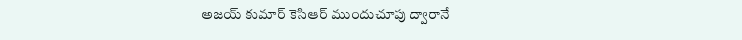అజయ్ కుమార్ కెసిఆర్ ముందుచూపు ద్వారానే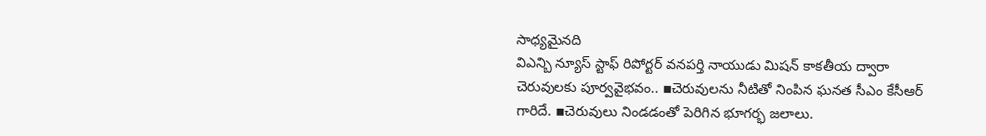సాధ్యమైనది
విఎన్బి న్యూస్ స్టాఫ్ రిపోర్టర్ వనపర్తి నాయుడు మిషన్ కాకతీయ ద్వారా చెరువులకు పూర్వవైభవం.. ▪చెరువులను నీటితో నింపిన ఘనత సీఎం కేసీఆర్ గారిదే. ▪చెరువులు నిండడంతో పెరిగిన భూగర్భ జలాలు.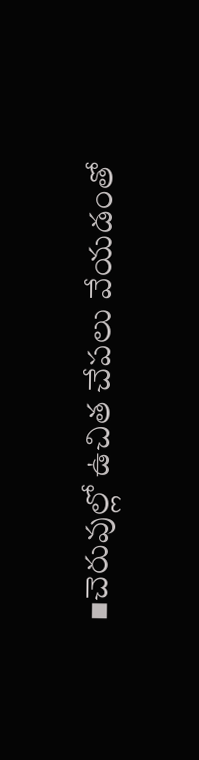▪చెరువుల్లో ఉచిత చేపలు వేయడంతో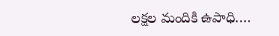లక్షల మందికి ఉపాధి.…